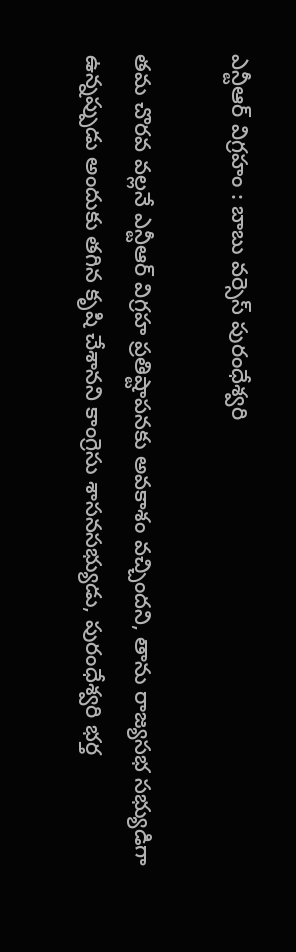ఎన్టీఆర్ విగ్రహం : బాబు వర్సెస్ పురంధేశ్వరి

తమ చొరవ వల్లనే ఎన్టీఆర్ విగ్రహ ప్రతిష్టాపనకు అవకాశం వచ్చిందని, తాను రాజ్యసభ సభ్యుడిగా ఉన్నప్పుడు అందుకు తగిన కృషి చేశానని కాంగ్రెసు శాసనసభ్యుడు, పురంధేశ్వరి భర్త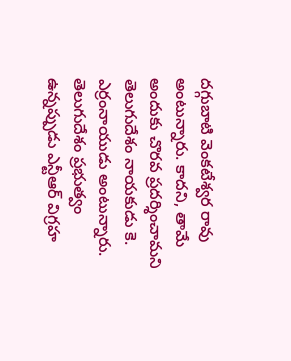దగ్గుబాటి వెంకటేశ్వర రావు అంటున్నారు. కాదని, తామే అందుకు చొరవ ప్రదర్శించామని తెలుగుదేశం నాయకుడు కె. ఎర్రంనాయుడు అంటున్నారు. తెలుగుదేశం ప్రభుత్వం ఉన్నప్పుడు ఎన్టీఆర్ విగ్రహ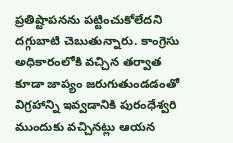ప్రతిష్టాపనను పట్టించుకోలేదని దగ్గుబాటి చెబుతున్నారు. కాంగ్రెసు అధికారంలోకి వచ్చిన తర్వాత కూడా జాప్యం జరుగుతుండడంతో విగ్రహాన్ని ఇవ్వడానికి పురంధేశ్వరి ముందుకు వచ్చినట్లు ఆయన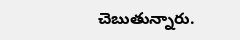చెబుతున్నారు.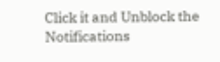Click it and Unblock the Notifications